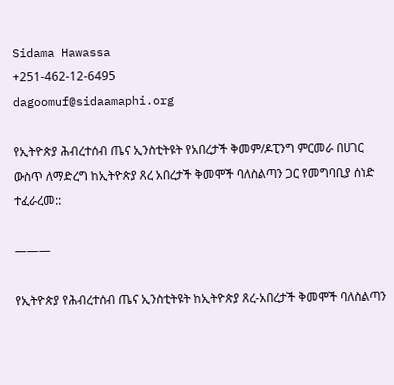Sidama Hawassa
+251-462-12-6495
dagoomuf@sidaamaphi.org

የኢትዮጵያ ሕብረተሰብ ጤና ኢንስቲትዩት የአበረታች ቅመም/ዶፒንግ ምርመራ በሀገር ውስጥ ለማድረግ ከኢትዮጵያ ጸረ አበረታች ቅመሞች ባለስልጣን ጋር የመግባቢያ ሰነድ ተፈራረመ::

———

የኢትዮጵያ የሕብረተሰብ ጤና ኢንስቲትዩት ከኢትዮጵያ ጸረ-አበረታች ቅመሞች ባለስልጣን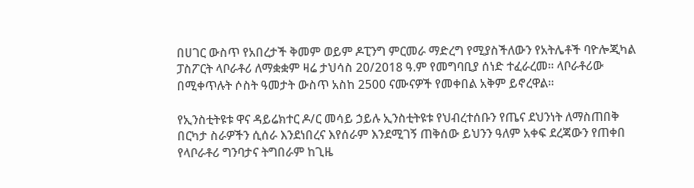በሀገር ውስጥ የአበረታች ቅመም ወይም ዶፒንግ ምርመራ ማድረግ የሚያስችለውን የአትሌቶች ባዮሎጂካል ፓስፖርት ላቦራቶሪ ለማቋቋም ዛሬ ታህሳስ 20/2018 ዓ.ም የመግባቢያ ሰነድ ተፈራረመ። ላቦራቶሪው በሚቀጥሉት ሶስት ዓመታት ውስጥ አስከ 2500 ናሙናዎች የመቀበል አቅም ይኖረዋል።

የኢንስቲትዩቱ ዋና ዳይሬክተር ዶ/ር መሳይ ኃይሉ ኢንስቲትዩቱ የህብረተሰቡን የጤና ደህንነት ለማስጠበቅ በርካታ ስራዎችን ሲሰራ እንደነበረና እየሰራም እንደሚገኝ ጠቅሰው ይህንን ዓለም አቀፍ ደረጃውን የጠቀበ የላቦራቶሪ ግንባታና ትግበራም ከጊዜ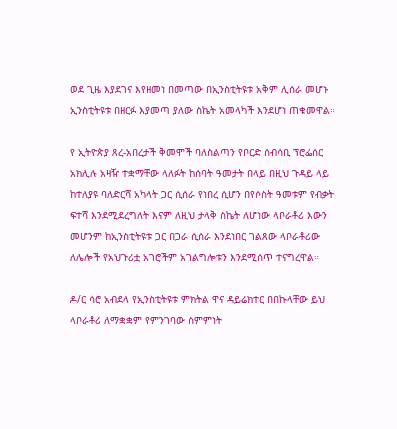ወደ ጊዜ እያደገና እየዘመነ በመጣው በኢንስቲትዩቱ አቅም ሊሰራ መሆኑ ኢንስቲትዩቱ በዘርፉ እያመጣ ያለው ስኬት አመላካች እንደሆነ ጠቁመዋል።

የ ኢትዮጵያ ጸረ-አበረታች ቅመሞች ባለስልጣን የቦርድ ሰብሳቢ ፕሮፌሰር አክሊሉ አዛዥ ተቋማቸው ላለፉት ከሰባት ዓመታት በላይ በዚህ ጉዳይ ላይ ከተለያዩ ባለድርሻ አካላት ጋር ሲሰራ የነበረ ሲሆን በየሶስት ዓመቱም የብቃት ፍተሻ እንደሚደረግለት እናም ለዚህ ታላቅ ስኬት ለሆነው ላቦራቶሪ እውን መሆንም ከኢንስቲትዩቱ ጋር በጋራ ሲሰራ እንደነበር ገልጸው ላቦራቶሪው ለሌሎች የአህጉሪቷ አገሮችም አገልግሎቱን እንደሚሰጥ ተናግረዋል።

ዶ/ር ሳሮ አብደላ የኢንስቲትዩቱ ምክትል ዋና ዳይሬክተር በበኩላቸው ይህ ላቦራቶሪ ለማቋቋም የምንገባው ስምምነት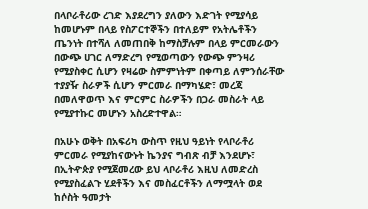በላቦራቶሪው ረገድ እያደረግን ያለውን እድገት የሚያሳይ ከመሆኑም በላይ የስፖርተኞችን በተለይም የአትሌቶችን ጤንነት በተሻለ ለመጠበቅ ከማስቻሉም በላይ ምርመራውን በውጭ ሀገር ለማድረግ የሚወጣውን የውጭ ምንዛሪ የሚያስቀር ሲሆን የዛሬው ስምምነትም በቀጣይ ለምንሰራቸው ተያያዥ ስራዎች ሲሆን ምርመራ በማካሄድ፣ መረጃ በመለዋወጥ እና ምርምር ስራዎችን በጋራ መስራት ላይ የሚያተኩር መሆኑን አስረድተዋል።

በአሁኑ ወቅት በአፍሪካ ውስጥ የዚህ ዓይነት የላቦራቶሪ ምርመራ የሚያከናውኑት ኬንያና ግብጽ ብቻ እንደሆኑ፣ በኢትዯጵያ የሚጀመረው ይህ ላቦራቶሪ እዚህ ለመድረስ የሚያስፈልጉ ሂደቶችን እና መስፈርቶችን ለማሟላት ወደ ከሶስት ዓመታት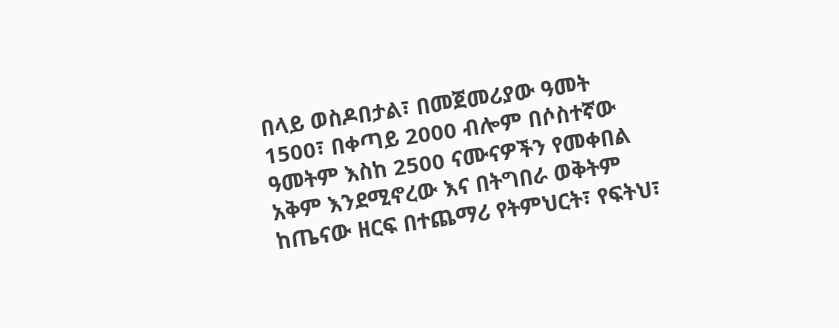በላይ ወስዶበታል፣ በመጀመሪያው ዓመት 1500፣ በቀጣይ 2000 ብሎም በሶስተኛው ዓመትም እስከ 2500 ናሙናዎችን የመቀበል አቅም እንደሚኖረው እና በትግበራ ወቅትም ከጤናው ዘርፍ በተጨማሪ የትምህርት፣ የፍትህ፣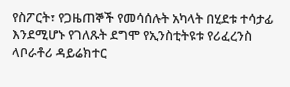የስፖርት፣ የጋዜጠኞች የመሳሰሉት አካላት በሂደቱ ተሳታፊ እንደሚሆኑ የገለጹት ደግሞ የኢንስቲትዩቱ የሪፈረንስ ላቦራቶሪ ዳይሬክተር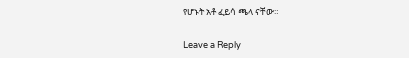የሆኑት አቶ ፈይሳ ጫላ ናቸው።

Leave a Reply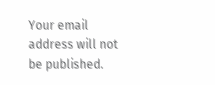Your email address will not be published.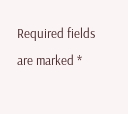Required fields are marked *